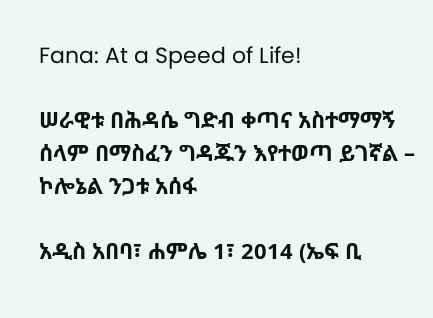Fana: At a Speed of Life!

ሠራዊቱ በሕዳሴ ግድብ ቀጣና አስተማማኝ ሰላም በማስፈን ግዳጁን እየተወጣ ይገኛል – ኮሎኔል ንጋቱ አሰፋ

አዲስ አበባ፣ ሐምሌ 1፣ 2014 (ኤፍ ቢ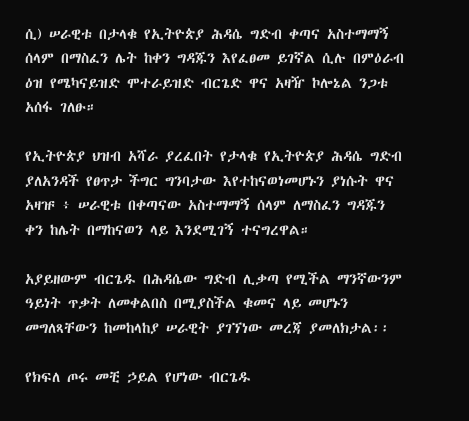ሲ) ሠራዊቱ በታላቁ የኢትዮጵያ ሕዳሴ ግድብ ቀጣና አስተማማኝ ሰላም በማስፈን ሌት ከቀን ግዳጁን እየፈፀመ ይገኛል ሲሉ በምዕራብ ዕዝ የሜካናይዝድ ሞተራይዝድ ብርጌድ ዋና አዛዥ ኮሎኔል ንጋቱ አሰፋ ገለፁ።

የኢትዮጵያ ህዝብ አሻራ ያረፈበት የታላቁ የኢትዮጵያ ሕዳሴ ግድብ ያለአንዳች የፀጥታ ችግር ግንባታው እየተከናወነመሆኑን ያነሱት ዋና አዛዡ ፥ ሠራዊቱ በቀጣናው አስተማማኝ ሰላም ለማስፈን ግዳጁን ቀን ከሌት በማከናወን ላይ እንደሚገኝ ተናግረዋል።

አያይዘውም ብርጌዱ በሕዳሴው ግድብ ሊቃጣ የሚችል ማንኛውንም ዓይነት ጥቃት ለመቀልበስ በሚያስችል ቁመና ላይ መሆኑን መግለጻቸውን ከመከላከያ ሠራዊት ያገኘነው መረጃ ያመለክታል፡፡

የክፍለ ጦሩ መቺ ኃይል የሆነው ብርጌዱ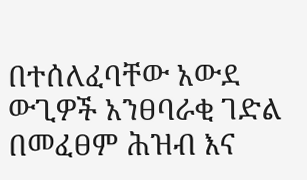በተሰለፈባቸው አውደ ውጊዎች አንፀባራቂ ገድል በመፈፀም ሕዝብ እና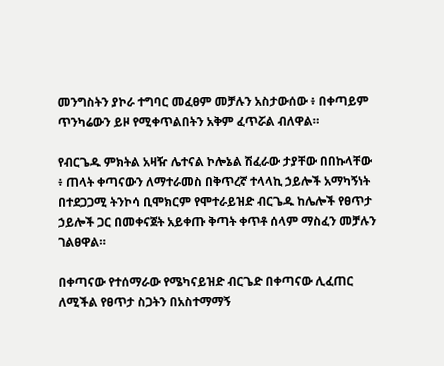መንግስትን ያኮራ ተግባር መፈፀም መቻሉን አስታውሰው ፥ በቀጣይም ጥንካሬውን ይዞ የሚቀጥልበትን አቅም ፈጥሯል ብለዋል።

የብርጌዱ ምክትል አዛዥ ሌተናል ኮሎኔል ሽፈራው ታያቸው በበኩላቸው ፥ ጠላት ቀጣናውን ለማተራመስ በቅጥረኛ ተላላኪ ኃይሎች አማካኝነት በተደጋጋሚ ትንኮሳ ቢሞክርም የሞተራይዝድ ብርጌዱ ከሌሎች የፀጥታ ኃይሎች ጋር በመቀናጀት አይቀጡ ቅጣት ቀጥቶ ሰላም ማስፈን መቻሉን ገልፀዋል።

በቀጣናው የተሰማራው የሜካናይዝድ ብርጌድ በቀጣናው ሊፈጠር ለሚችል የፀጥታ ስጋትን በአስተማማኝ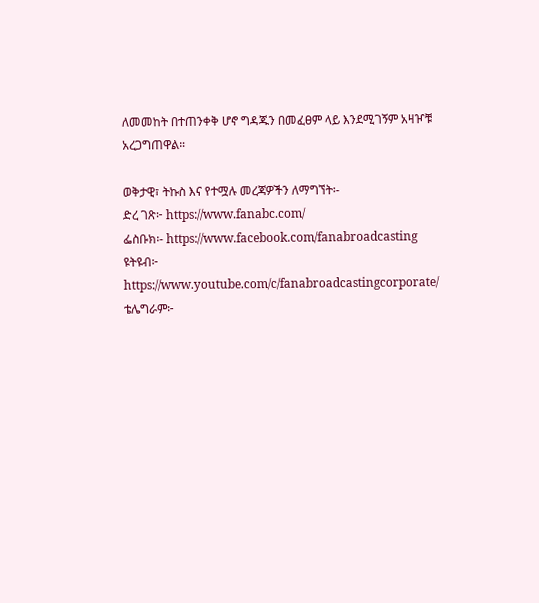ለመመከት በተጠንቀቅ ሆኖ ግዳጁን በመፈፀም ላይ እንደሚገኝም አዛዦቹ አረጋግጠዋል።

ወቅታዊ፣ ትኩስ እና የተሟሉ መረጃዎችን ለማግኘት፡-
ድረ ገጽ፦ https://www.fanabc.com/
ፌስቡክ፡- https://www.facebook.com/fanabroadcasting
ዩትዩብ፦ https://www.youtube.com/c/fanabroadcastingcorporate/
ቴሌግራም፦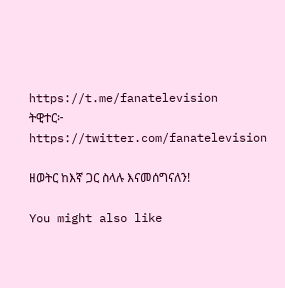https://t.me/fanatelevision
ትዊተር፦ https://twitter.com/fanatelevision

ዘወትር ከእኛ ጋር ስላሉ እናመሰግናለን!

You might also like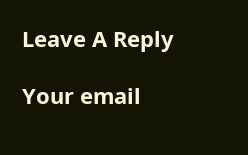Leave A Reply

Your email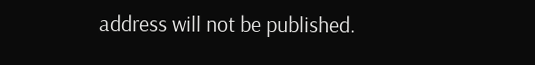address will not be published.